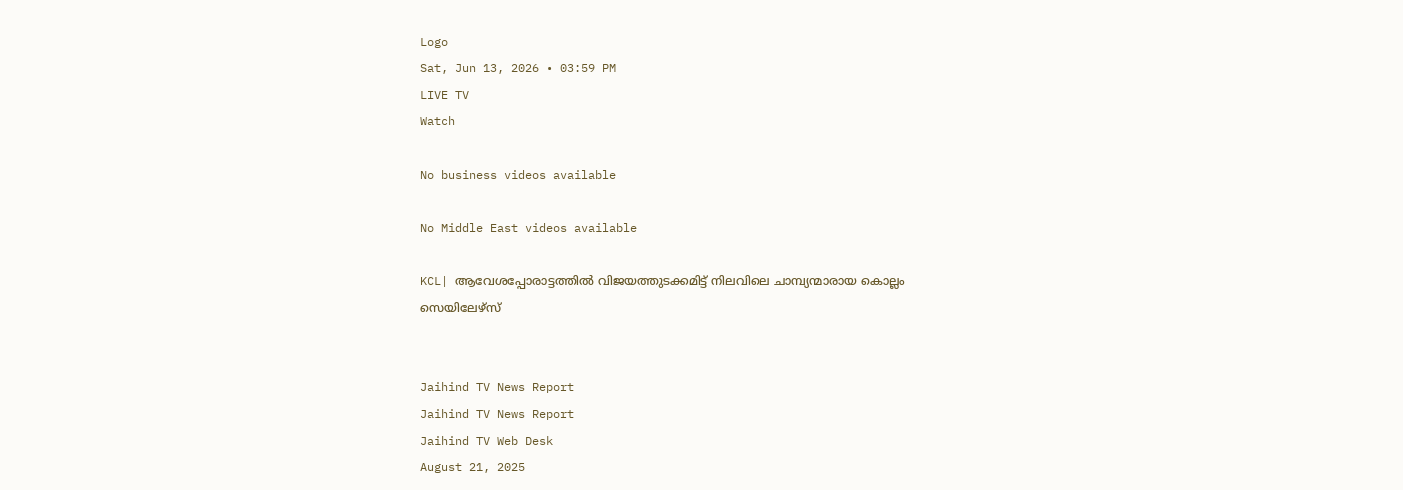Logo
Sat, Jun 13, 2026 • 03:59 PM
LIVE TV
Watch

No business videos available

No Middle East videos available

KCL| ആവേശപ്പോരാട്ടത്തില്‍ വിജയത്തുടക്കമിട്ട് നിലവിലെ ചാമ്പ്യന്മാരായ കൊല്ലം സെയിലേഴ്‌സ്


Jaihind TV News Report
Jaihind TV News Report
Jaihind TV Web Desk
August 21, 2025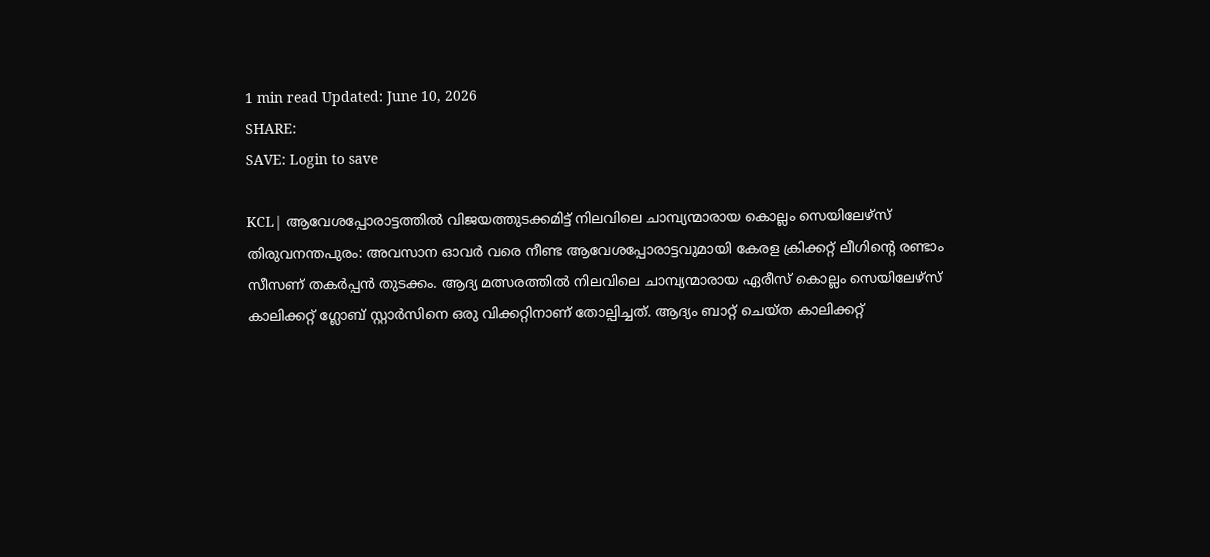1 min read Updated: June 10, 2026
SHARE:
SAVE: Login to save

KCL| ആവേശപ്പോരാട്ടത്തില്‍ വിജയത്തുടക്കമിട്ട് നിലവിലെ ചാമ്പ്യന്മാരായ കൊല്ലം സെയിലേഴ്‌സ്
തിരുവനന്തപുരം: അവസാന ഓവര്‍ വരെ നീണ്ട ആവേശപ്പോരാട്ടവുമായി കേരള ക്രിക്കറ്റ് ലീഗിന്റെ രണ്ടാം സീസണ് തകര്‍പ്പന്‍ തുടക്കം. ആദ്യ മത്സരത്തില്‍ നിലവിലെ ചാമ്പ്യന്മാരായ ഏരീസ് കൊല്ലം സെയിലേഴ്‌സ് കാലിക്കറ്റ് ഗ്ലോബ് സ്റ്റാര്‍സിനെ ഒരു വിക്കറ്റിനാണ് തോല്പിച്ചത്. ആദ്യം ബാറ്റ് ചെയ്ത കാലിക്കറ്റ്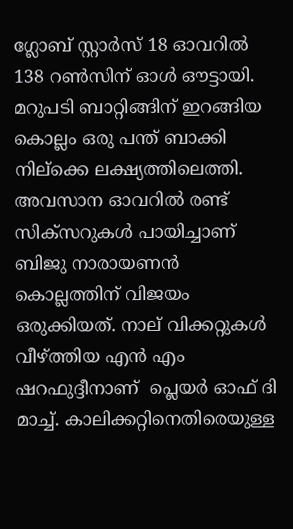ഗ്ലോബ് സ്റ്റാര്‍സ് 18 ഓവറില്‍ 138 റണ്‍സിന് ഓള്‍ ഔട്ടായി. മറുപടി ബാറ്റിങ്ങിന് ഇറങ്ങിയ കൊല്ലം ഒരു പന്ത് ബാക്കി നില്‌ക്കെ ലക്ഷ്യത്തിലെത്തി. അവസാന ഓവറില്‍ രണ്ട് സിക്‌സറുകള്‍ പായിച്ചാണ് ബിജു നാരായണന്‍ കൊല്ലത്തിന് വിജയം ഒരുക്കിയത്. നാല് വിക്കറ്റുകള്‍ വീഴ്ത്തിയ എന്‍ എം ഷറഫുദ്ദീനാണ്  പ്ലെയര്‍ ഓഫ് ദി മാച്ച്. കാലിക്കറ്റിനെതിരെയുള്ള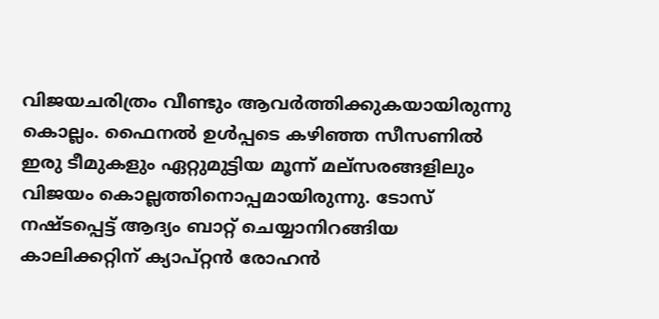വിജയചരിത്രം വീണ്ടും ആവര്‍ത്തിക്കുകയായിരുന്നു കൊല്ലം. ഫൈനല്‍ ഉള്‍പ്പടെ കഴിഞ്ഞ സീസണില്‍ ഇരു ടീമുകളും ഏറ്റുമുട്ടിയ മൂന്ന് മല്‌സരങ്ങളിലും വിജയം കൊല്ലത്തിനൊപ്പമായിരുന്നു. ടോസ് നഷ്ടപ്പെട്ട് ആദ്യം ബാറ്റ് ചെയ്യാനിറങ്ങിയ കാലിക്കറ്റിന് ക്യാപ്റ്റന്‍ രോഹന്‍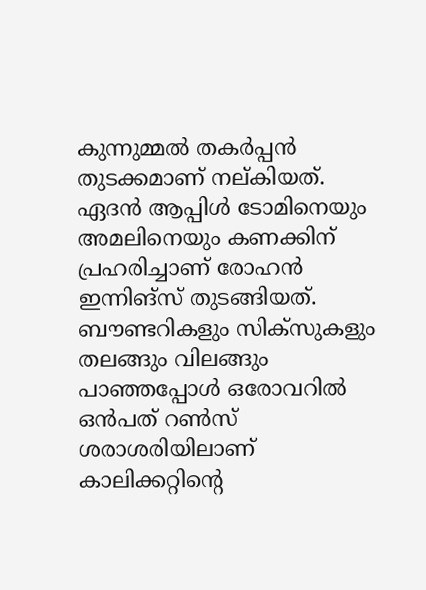കുന്നുമ്മല്‍ തകര്‍പ്പന്‍ തുടക്കമാണ് നല്കിയത്.  ഏദന്‍ ആപ്പിള്‍ ടോമിനെയും അമലിനെയും കണക്കിന് പ്രഹരിച്ചാണ് രോഹന്‍ ഇന്നിങ്‌സ് തുടങ്ങിയത്. ബൗണ്ടറികളും സിക്‌സുകളും തലങ്ങും വിലങ്ങും പാഞ്ഞപ്പോള്‍ ഒരോവറില്‍ ഒന്‍പത് റണ്‍സ് ശരാശരിയിലാണ് കാലിക്കറ്റിന്റെ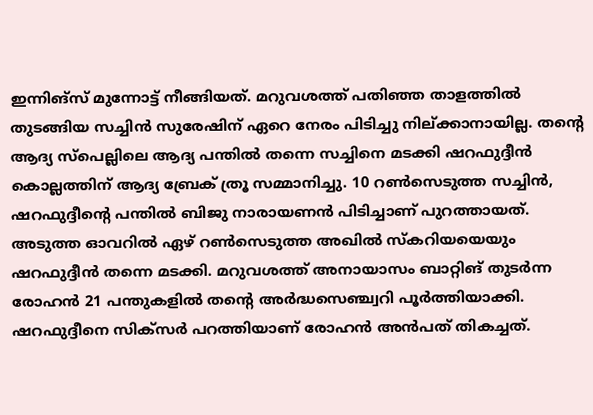ഇന്നിങ്‌സ് മുന്നോട്ട് നീങ്ങിയത്. മറുവശത്ത് പതിഞ്ഞ താളത്തില്‍ തുടങ്ങിയ സച്ചിന്‍ സുരേഷിന് ഏറെ നേരം പിടിച്ചു നില്ക്കാനായില്ല. തന്റെ ആദ്യ സ്‌പെല്ലിലെ ആദ്യ പന്തില്‍ തന്നെ സച്ചിനെ മടക്കി ഷറഫുദ്ദീന്‍ കൊല്ലത്തിന് ആദ്യ ബ്രേക് ത്രൂ സമ്മാനിച്ചു. 10 റണ്‍സെടുത്ത സച്ചിന്‍, ഷറഫുദ്ദീന്റെ പന്തില്‍ ബിജു നാരായണന്‍ പിടിച്ചാണ് പുറത്തായത്.  അടുത്ത ഓവറില്‍ ഏഴ് റണ്‍സെടുത്ത അഖില്‍ സ്‌കറിയയെയും ഷറഫുദ്ദീന്‍ തന്നെ മടക്കി. മറുവശത്ത് അനായാസം ബാറ്റിങ് തുടര്‍ന്ന രോഹന്‍ 21 പന്തുകളില്‍ തന്റെ അര്‍ദ്ധസെഞ്ച്വറി പൂര്‍ത്തിയാക്കി. ഷറഫുദ്ദീനെ സിക്‌സര്‍ പറത്തിയാണ് രോഹന്‍ അന്‍പത് തികച്ചത്.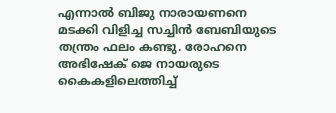എന്നാല്‍ ബിജു നാരായണനെ മടക്കി വിളിച്ച സച്ചിന്‍ ബേബിയുടെ തന്ത്രം ഫലം കണ്ടു. രോഹനെ അഭിഷേക് ജെ നായരുടെ കൈകളിലെത്തിച്ച്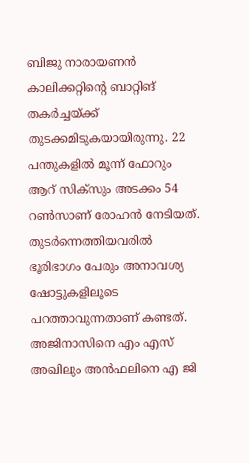ബിജു നാരായണന്‍ കാലിക്കറ്റിന്റെ ബാറ്റിങ് തകര്‍ച്ചയ്ക്ക് തുടക്കമിടുകയായിരുന്നു. 22 പന്തുകളില്‍ മൂന്ന് ഫോറും ആറ് സിക്‌സും അടക്കം 54 റണ്‍സാണ് രോഹന്‍ നേടിയത്.  തുടര്‍ന്നെത്തിയവരില്‍ ഭൂരിഭാഗം പേരും അനാവശ്യ ഷോട്ടുകളിലൂടെ പറത്താവുന്നതാണ് കണ്ടത്. അജിനാസിനെ എം എസ് അഖിലും അന്‍ഫലിനെ എ ജി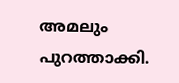അമലും പുറത്താക്കി.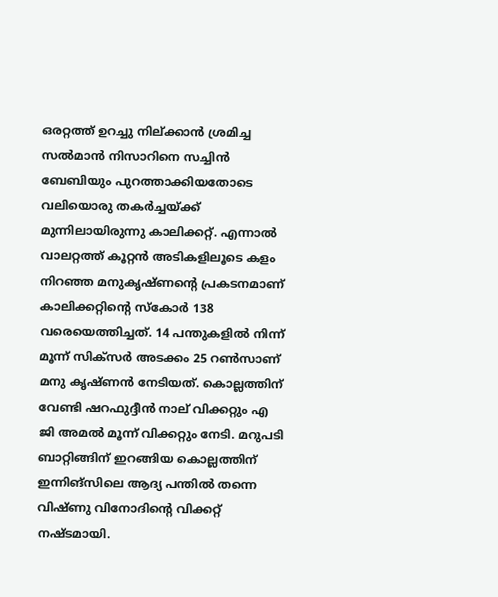ഒരറ്റത്ത് ഉറച്ചു നില്ക്കാന്‍ ശ്രമിച്ച സല്‍മാന്‍ നിസാറിനെ സച്ചിന്‍ ബേബിയും പുറത്താക്കിയതോടെ വലിയൊരു തകര്‍ച്ചയ്ക്ക് മുന്നിലായിരുന്നു കാലിക്കറ്റ്. എന്നാല്‍ വാലറ്റത്ത് കൂറ്റന്‍ അടികളിലൂടെ കളം നിറഞ്ഞ മനുകൃഷ്ണന്റെ പ്രകടനമാണ് കാലിക്കറ്റിന്റെ സ്‌കോര്‍ 138 വരെയെത്തിച്ചത്. 14 പന്തുകളില്‍ നിന്ന് മൂന്ന് സിക്‌സര്‍ അടക്കം 25 റണ്‍സാണ് മനു കൃഷ്ണന്‍ നേടിയത്. കൊല്ലത്തിന് വേണ്ടി ഷറഫുദ്ദീന്‍ നാല് വിക്കറ്റും എ ജി അമല്‍ മൂന്ന് വിക്കറ്റും നേടി. മറുപടി ബാറ്റിങ്ങിന് ഇറങ്ങിയ കൊല്ലത്തിന് ഇന്നിങ്‌സിലെ ആദ്യ പന്തില്‍ തന്നെ വിഷ്ണു വിനോദിന്റെ വിക്കറ്റ് നഷ്ടമായി.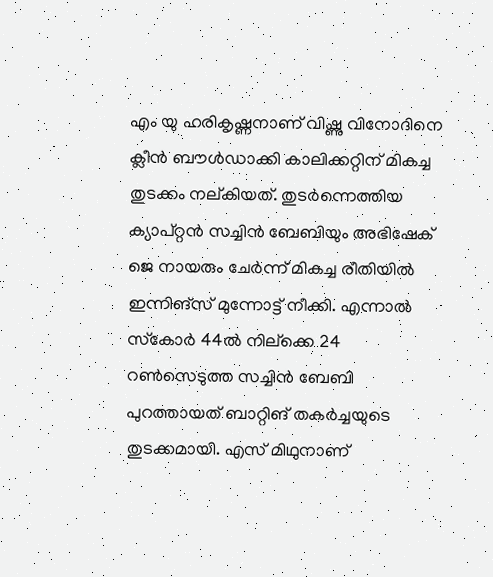എം യു ഹരികൃഷ്ണനാണ് വിഷ്ണു വിനോദിനെ ക്ലീന്‍ ബൗള്‍ഡാക്കി കാലിക്കറ്റിന് മികച്ച തുടക്കം നല്കിയത്. തുടര്‍ന്നെത്തിയ ക്യാപ്റ്റന്‍ സച്ചിന്‍ ബേബിയും അഭിഷേക് ജെ നായരും ചേര്‍ന്ന് മികച്ച രീതിയില്‍ ഇന്നിങ്‌സ് മുന്നോട്ട് നീക്കി. എന്നാല്‍ സ്‌കോര്‍ 44ല്‍ നില്‌ക്കെ 24 റണ്‍സെടുത്ത സച്ചിന്‍ ബേബി പുറത്തായത് ബാറ്റിങ് തകര്‍ച്ചയുടെ തുടക്കമായി. എസ് മിഥുനാണ്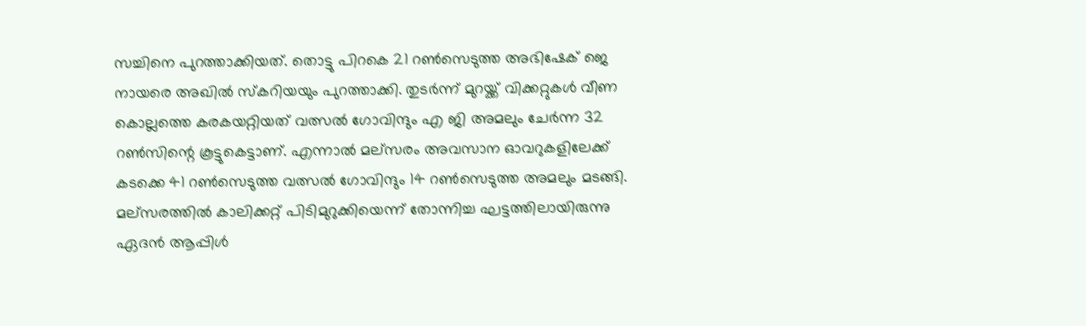സച്ചിനെ പുറത്താക്കിയത്. തൊട്ടു പിറകെ 21 റണ്‍സെടുത്ത അഭിഷേക് ജെ നായരെ അഖില്‍ സ്‌കറിയയും പുറത്താക്കി. തുടര്‍ന്ന് മുറയ്ക്ക് വിക്കറ്റുകള്‍ വീണ കൊല്ലത്തെ കരകയറ്റിയത് വത്സല്‍ ഗോവിന്ദും എ ജി അമലും ചേര്‍ന്ന 32 റണ്‍സിന്റെ കൂട്ടുകെട്ടാണ്. എന്നാല്‍ മല്‌സരം അവസാന ഓവറുകളിലേക്ക് കടക്കെ 41 റണ്‍സെടുത്ത വത്സല്‍ ഗോവിന്ദും 14 റണ്‍സെടുത്ത അമലും മടങ്ങി. മല്‌സരത്തില്‍ കാലിക്കറ്റ് പിടിമുറുക്കിയെന്ന് തോന്നിച്ച ഘട്ടത്തിലായിരുന്നു ഏദന്‍ ആപ്പിള്‍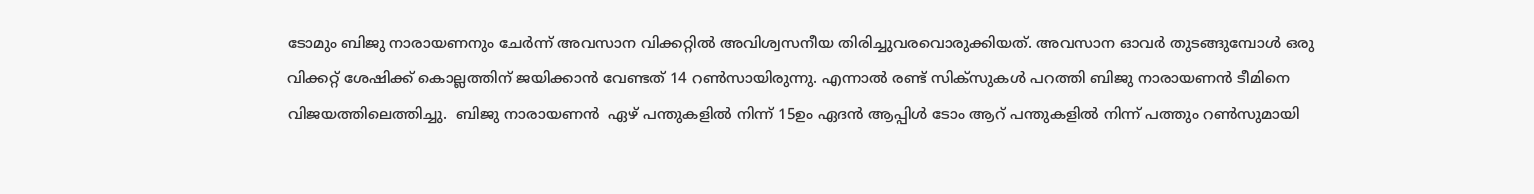ടോമും ബിജു നാരായണനും ചേര്‍ന്ന് അവസാന വിക്കറ്റില്‍ അവിശ്വസനീയ തിരിച്ചുവരവൊരുക്കിയത്. അവസാന ഓവര്‍ തുടങ്ങുമ്പോള്‍ ഒരു വിക്കറ്റ് ശേഷിക്ക് കൊല്ലത്തിന് ജയിക്കാന്‍ വേണ്ടത് 14 റണ്‍സായിരുന്നു. എന്നാല്‍ രണ്ട് സിക്‌സുകള്‍ പറത്തി ബിജു നാരായണന്‍ ടീമിനെ വിജയത്തിലെത്തിച്ചു.  ബിജു നാരായണന്‍  ഏഴ് പന്തുകളില്‍ നിന്ന് 15ഉം ഏദന്‍ ആപ്പിള്‍ ടോം ആറ് പന്തുകളില്‍ നിന്ന് പത്തും റണ്‍സുമായി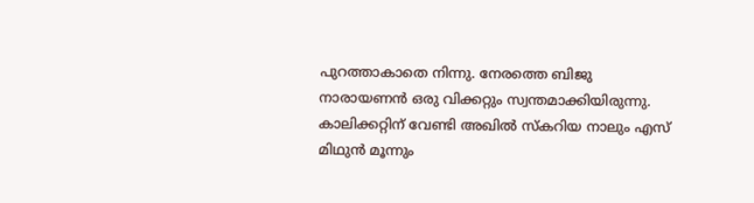പുറത്താകാതെ നിന്നു. നേരത്തെ ബിജു നാരായണന്‍ ഒരു വിക്കറ്റും സ്വന്തമാക്കിയിരുന്നു. കാലിക്കറ്റിന് വേണ്ടി അഖില്‍ സ്‌കറിയ നാലും എസ് മിഥുന്‍ മൂന്നും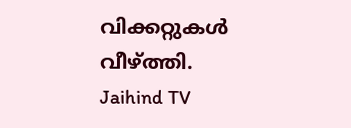വിക്കറ്റുകള്‍ വീഴ്ത്തി.
Jaihind TV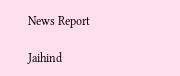News Report

Jaihind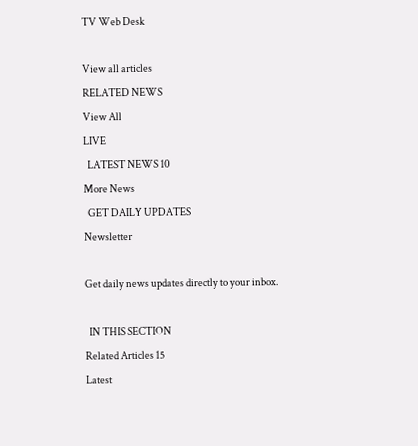TV Web Desk

View all articles
RELATED NEWS
View All
LIVE
  LATEST NEWS 10
More News
  GET DAILY UPDATES
Newsletter

Get daily news updates directly to your inbox.

  IN THIS SECTION
Related Articles 15
Latest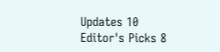Updates 10
Editor's Picks 8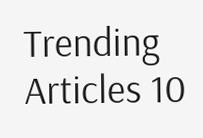Trending Articles 10